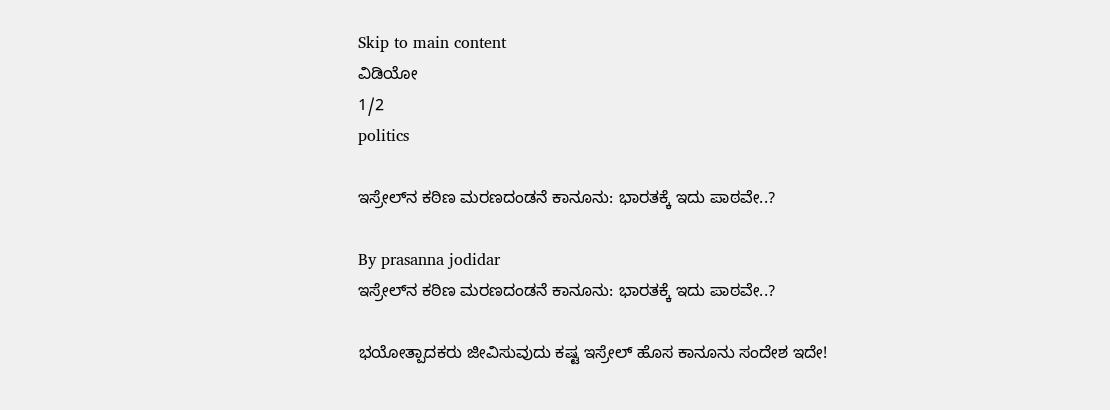Skip to main content
ವಿಡಿಯೋ
1/2
politics

ಇಸ್ರೇಲ್‌ನ ಕಠಿಣ ಮರಣದಂಡನೆ ಕಾನೂನು: ಭಾರತಕ್ಕೆ ಇದು ಪಾಠವೇ..?

By prasanna jodidar
ಇಸ್ರೇಲ್‌ನ ಕಠಿಣ ಮರಣದಂಡನೆ ಕಾನೂನು: ಭಾರತಕ್ಕೆ ಇದು ಪಾಠವೇ..?

ಭಯೋತ್ಪಾದಕರು ಜೀವಿಸುವುದು ಕಷ್ಟ ಇಸ್ರೇಲ್ ಹೊಸ ಕಾನೂನು ಸಂದೇಶ ಇದೇ!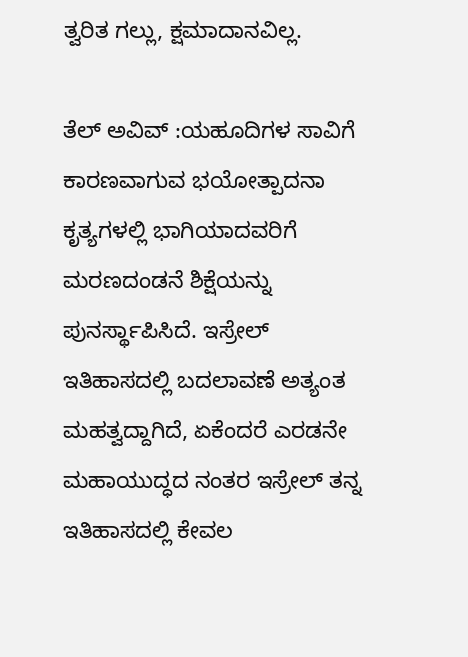ತ್ವರಿತ ಗಲ್ಲು, ಕ್ಷಮಾದಾನವಿಲ್ಲ.

ತೆಲ್ ಅವಿವ್ :ಯಹೂದಿಗಳ ಸಾವಿಗೆ ಕಾರಣವಾಗುವ ಭಯೋತ್ಪಾದನಾ ಕೃತ್ಯಗಳಲ್ಲಿ ಭಾಗಿಯಾದವರಿಗೆ ಮರಣದಂಡನೆ ಶಿಕ್ಷೆಯನ್ನು ಪುನರ್ಸ್ಥಾಪಿಸಿದೆ. ಇಸ್ರೇಲ್ ಇತಿಹಾಸದಲ್ಲಿ ಬದಲಾವಣೆ ಅತ್ಯಂತ ಮಹತ್ವದ್ದಾಗಿದೆ, ಏಕೆಂದರೆ ಎರಡನೇ ಮಹಾಯುದ್ಧದ ನಂತರ ಇಸ್ರೇಲ್ ತನ್ನ ಇತಿಹಾಸದಲ್ಲಿ ಕೇವಲ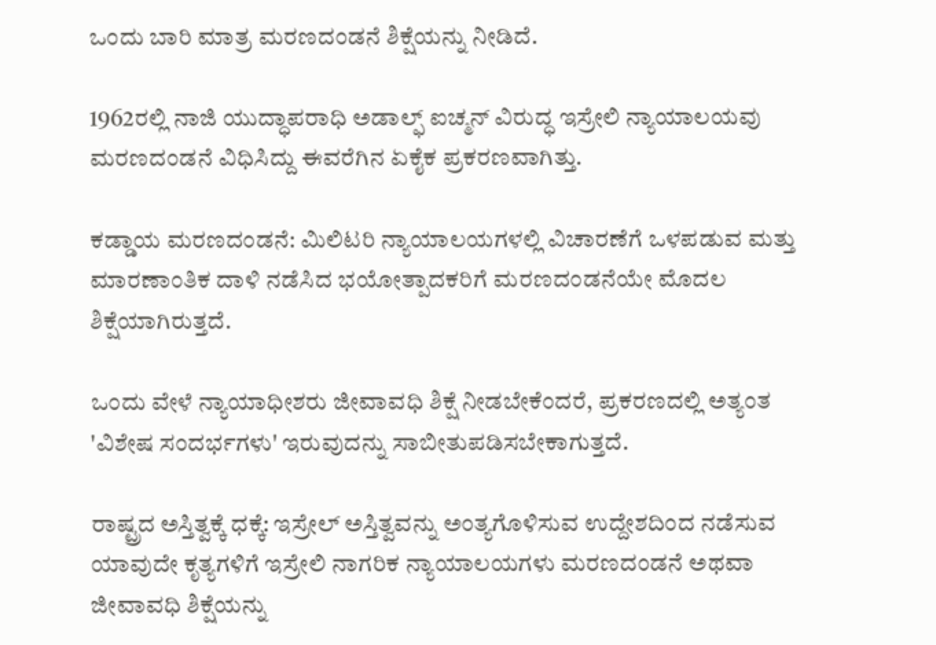ಒಂದು ಬಾರಿ ಮಾತ್ರ ಮರಣದಂಡನೆ ಶಿಕ್ಷೆಯನ್ನು ನೀಡಿದೆ.

1962ರಲ್ಲಿ ನಾಜಿ ಯುದ್ಧಾಪರಾಧಿ ಅಡಾಲ್ಫ್ ಐಚ್ಮನ್ ವಿರುದ್ಧ ಇಸ್ರೇಲಿ ನ್ಯಾಯಾಲಯವು ಮರಣದಂಡನೆ ವಿಧಿಸಿದ್ದು ಈವರೆಗಿನ ಏಕೈಕ ಪ್ರಕರಣವಾಗಿತ್ತು.

ಕಡ್ಡಾಯ ಮರಣದಂಡನೆ: ಮಿಲಿಟರಿ ನ್ಯಾಯಾಲಯಗಳಲ್ಲಿ ವಿಚಾರಣೆಗೆ ಒಳಪಡುವ ಮತ್ತು ಮಾರಣಾಂತಿಕ ದಾಳಿ ನಡೆಸಿದ ಭಯೋತ್ಪಾದಕರಿಗೆ ಮರಣದಂಡನೆಯೇ ಮೊದಲ ಶಿಕ್ಷೆಯಾಗಿರುತ್ತದೆ.

ಒಂದು ವೇಳೆ ನ್ಯಾಯಾಧೀಶರು ಜೀವಾವಧಿ ಶಿಕ್ಷೆ ನೀಡಬೇಕೆಂದರೆ, ಪ್ರಕರಣದಲ್ಲಿ ಅತ್ಯಂತ 'ವಿಶೇಷ ಸಂದರ್ಭಗಳು' ಇರುವುದನ್ನು ಸಾಬೀತುಪಡಿಸಬೇಕಾಗುತ್ತದೆ.

ರಾಷ್ಟ್ರದ ಅಸ್ತಿತ್ವಕ್ಕೆ ಧಕ್ಕೆ: ಇಸ್ರೇಲ್ ಅಸ್ತಿತ್ವವನ್ನು ಅಂತ್ಯಗೊಳಿಸುವ ಉದ್ದೇಶದಿಂದ ನಡೆಸುವ ಯಾವುದೇ ಕೃತ್ಯಗಳಿಗೆ ಇಸ್ರೇಲಿ ನಾಗರಿಕ ನ್ಯಾಯಾಲಯಗಳು ಮರಣದಂಡನೆ ಅಥವಾ ಜೀವಾವಧಿ ಶಿಕ್ಷೆಯನ್ನು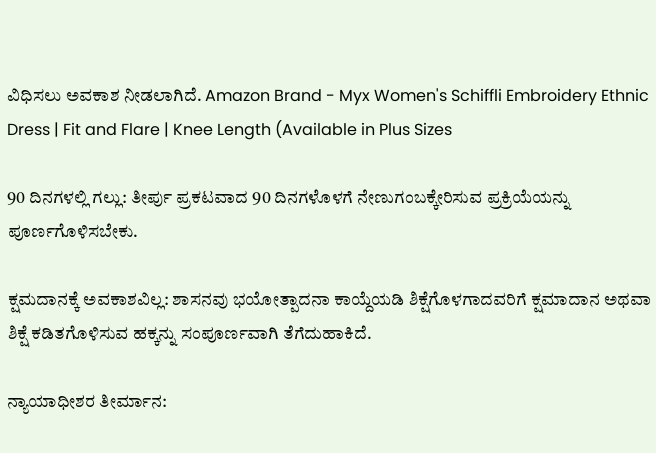ವಿಧಿಸಲು ಅವಕಾಶ ನೀಡಲಾಗಿದೆ. Amazon Brand - Myx Women's Schiffli Embroidery Ethnic Dress | Fit and Flare | Knee Length (Available in Plus Sizes

90 ದಿನಗಳಲ್ಲಿ ಗಲ್ಲು: ತೀರ್ಪು ಪ್ರಕಟವಾದ 90 ದಿನಗಳೊಳಗೆ ನೇಣುಗಂಬಕ್ಕೇರಿಸುವ ಪ್ರಕ್ರಿಯೆಯನ್ನು ಪೂರ್ಣಗೊಳಿಸಬೇಕು.

ಕ್ಷಮದಾನಕ್ಕೆ ಅವಕಾಶವಿಲ್ಲ: ಶಾಸನವು ಭಯೋತ್ಪಾದನಾ ಕಾಯ್ದೆಯಡಿ ಶಿಕ್ಷೆಗೊಳಗಾದವರಿಗೆ ಕ್ಷಮಾದಾನ ಅಥವಾ ಶಿಕ್ಷೆ ಕಡಿತಗೊಳಿಸುವ ಹಕ್ಕನ್ನು ಸಂಪೂರ್ಣವಾಗಿ ತೆಗೆದುಹಾಕಿದೆ.

ನ್ಯಾಯಾಧೀಶರ ತೀರ್ಮಾನ: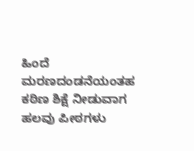ಹಿಂದೆ ಮರಣದಂಡನೆಯಂತಹ ಕಠಿಣ ಶಿಕ್ಷೆ ನೀಡುವಾಗ ಹಲವು ಪೀಠಗಳು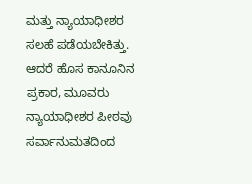ಮತ್ತು ನ್ಯಾಯಾಧೀಶರ ಸಲಹೆ ಪಡೆಯಬೇಕಿತ್ತು. ಆದರೆ ಹೊಸ ಕಾನೂನಿನ ಪ್ರಕಾರ, ಮೂವರು ನ್ಯಾಯಾಧೀಶರ ಪೀಠವು ಸರ್ವಾನುಮತದಿಂದ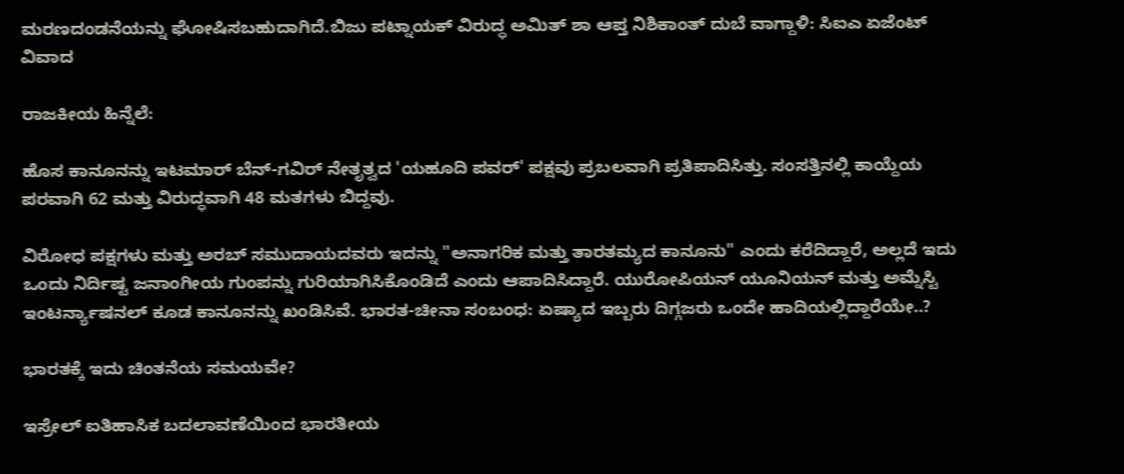ಮರಣದಂಡನೆಯನ್ನು ಘೋಷಿಸಬಹುದಾಗಿದೆ.ಬಿಜು ಪಟ್ನಾಯಕ್ ವಿರುದ್ಧ ಅಮಿತ್ ಶಾ ಆಪ್ತ ನಿಶಿಕಾಂತ್ ದುಬೆ ವಾಗ್ದಾಳಿ: ಸಿಐಎ ಏಜೆಂಟ್ ವಿವಾದ

ರಾಜಕೀಯ ಹಿನ್ನೆಲೆ:

ಹೊಸ ಕಾನೂನನ್ನು ಇಟಮಾರ್ ಬೆನ್-ಗವಿರ್ ನೇತೃತ್ವದ 'ಯಹೂದಿ ಪವರ್' ಪಕ್ಷವು ಪ್ರಬಲವಾಗಿ ಪ್ರತಿಪಾದಿಸಿತ್ತು. ಸಂಸತ್ತಿನಲ್ಲಿ ಕಾಯ್ದೆಯ ಪರವಾಗಿ 62 ಮತ್ತು ವಿರುದ್ಧವಾಗಿ 48 ಮತಗಳು ಬಿದ್ದವು.

ವಿರೋಧ ಪಕ್ಷಗಳು ಮತ್ತು ಅರಬ್ ಸಮುದಾಯದವರು ಇದನ್ನು "ಅನಾಗರಿಕ ಮತ್ತು ತಾರತಮ್ಯದ ಕಾನೂನು" ಎಂದು ಕರೆದಿದ್ದಾರೆ, ಅಲ್ಲದೆ ಇದು ಒಂದು ನಿರ್ದಿಷ್ಟ ಜನಾಂಗೀಯ ಗುಂಪನ್ನು ಗುರಿಯಾಗಿಸಿಕೊಂಡಿದೆ ಎಂದು ಆಪಾದಿಸಿದ್ದಾರೆ. ಯುರೋಪಿಯನ್ ಯೂನಿಯನ್ ಮತ್ತು ಅಮ್ನೆಸ್ಟಿ ಇಂಟರ್ನ್ಯಾಷನಲ್ ಕೂಡ ಕಾನೂನನ್ನು ಖಂಡಿಸಿವೆ. ಭಾರತ-ಚೀನಾ ಸಂಬಂಧ: ಏಷ್ಯಾದ ಇಬ್ಬರು ದಿಗ್ಗಜರು ಒಂದೇ ಹಾದಿಯಲ್ಲಿದ್ದಾರೆಯೇ..?

ಭಾರತಕ್ಕೆ ಇದು ಚಿಂತನೆಯ ಸಮಯವೇ?

ಇಸ್ರೇಲ್ ಐತಿಹಾಸಿಕ ಬದಲಾವಣೆಯಿಂದ ಭಾರತೀಯ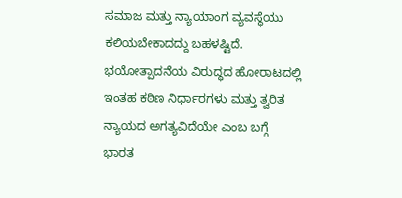ಸಮಾಜ ಮತ್ತು ನ್ಯಾಯಾಂಗ ವ್ಯವಸ್ಥೆಯು ಕಲಿಯಬೇಕಾದದ್ದು ಬಹಳಷ್ಟಿದೆ. ಭಯೋತ್ಪಾದನೆಯ ವಿರುದ್ಧದ ಹೋರಾಟದಲ್ಲಿ ಇಂತಹ ಕಠಿಣ ನಿರ್ಧಾರಗಳು ಮತ್ತು ತ್ವರಿತ ನ್ಯಾಯದ ಅಗತ್ಯವಿದೆಯೇ ಎಂಬ ಬಗ್ಗೆ ಭಾರತ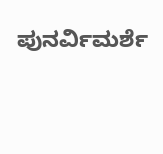ಪುನರ್ವಿಮರ್ಶೆ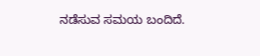ನಡೆಸುವ ಸಮಯ ಬಂದಿದೆ.